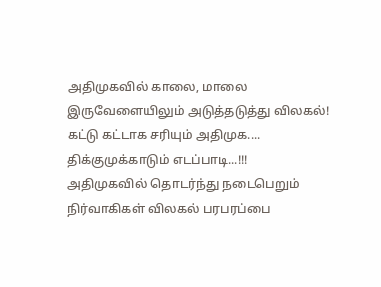அதிமுகவில் காலை, மாலை இருவேளையிலும் அடுத்தடுத்து விலகல்! கட்டு கட்டாக சரியும் அதிமுக.... திக்குமுக்காடும் எடப்பாடி...!!!
அதிமுகவில் தொடர்ந்து நடைபெறும் நிர்வாகிகள் விலகல் பரபரப்பை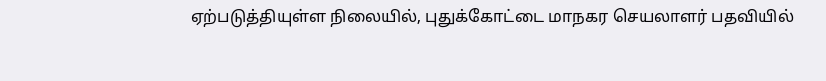ஏற்படுத்தியுள்ள நிலையில், புதுக்கோட்டை மாநகர செயலாளர் பதவியில்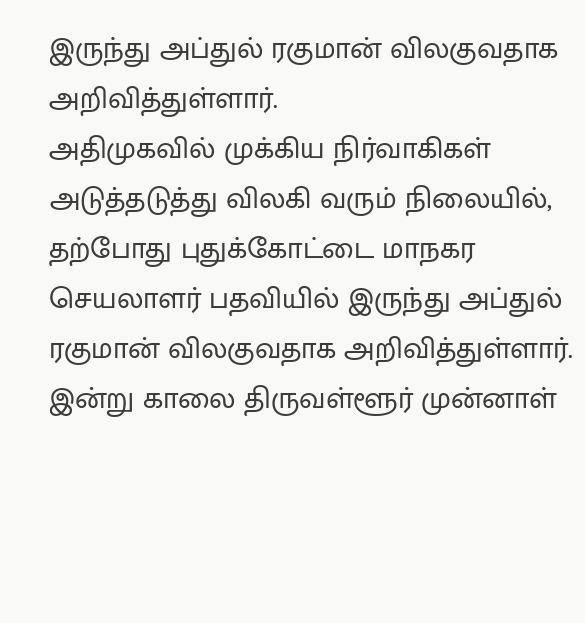இருந்து அப்துல் ரகுமான் விலகுவதாக அறிவித்துள்ளார்.
அதிமுகவில் முக்கிய நிர்வாகிகள் அடுத்தடுத்து விலகி வரும் நிலையில், தற்போது புதுக்கோட்டை மாநகர செயலாளர் பதவியில் இருந்து அப்துல் ரகுமான் விலகுவதாக அறிவித்துள்ளார். இன்று காலை திருவள்ளூர் முன்னாள்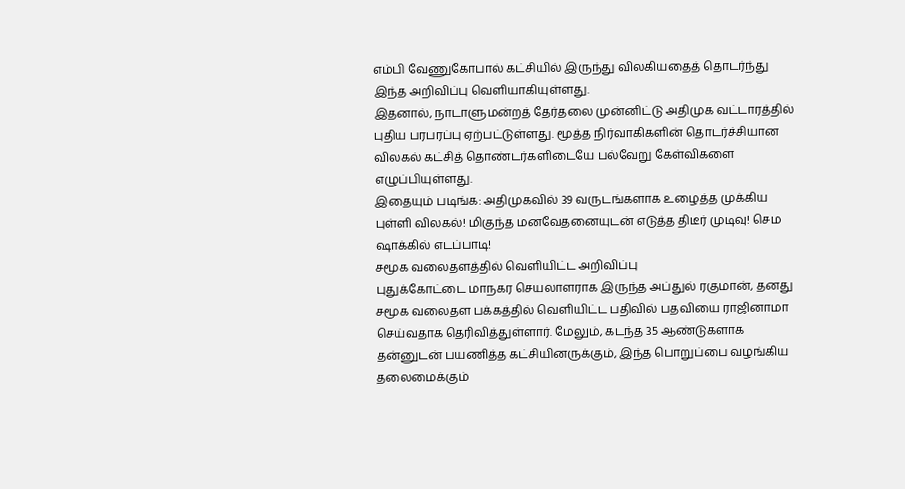எம்பி வேணுகோபால் கட்சியில் இருந்து விலகியதைத் தொடர்ந்து இந்த அறிவிப்பு வெளியாகியுள்ளது.
இதனால், நாடாளுமன்றத் தேர்தலை முன்னிட்டு அதிமுக வட்டாரத்தில் புதிய பரபரப்பு ஏற்பட்டுள்ளது. மூத்த நிர்வாகிகளின் தொடர்ச்சியான விலகல் கட்சித் தொண்டர்களிடையே பல்வேறு கேள்விகளை எழுப்பியுள்ளது.
இதையும் படிங்க: அதிமுகவில் 39 வருடங்களாக உழைத்த முக்கிய புள்ளி விலகல்! மிகுந்த மனவேதனையுடன் எடுத்த திடீர் முடிவு! செம ஷாக்கில் எடப்பாடி!
சமூக வலைதளத்தில் வெளியிட்ட அறிவிப்பு
புதுக்கோட்டை மாநகர செயலாளராக இருந்த அப்துல் ரகுமான், தனது சமூக வலைதள பக்கத்தில் வெளியிட்ட பதிவில் பதவியை ராஜினாமா செய்வதாக தெரிவித்துள்ளார். மேலும், கடந்த 35 ஆண்டுகளாக தன்னுடன் பயணித்த கட்சியினருக்கும், இந்த பொறுப்பை வழங்கிய தலைமைக்கும்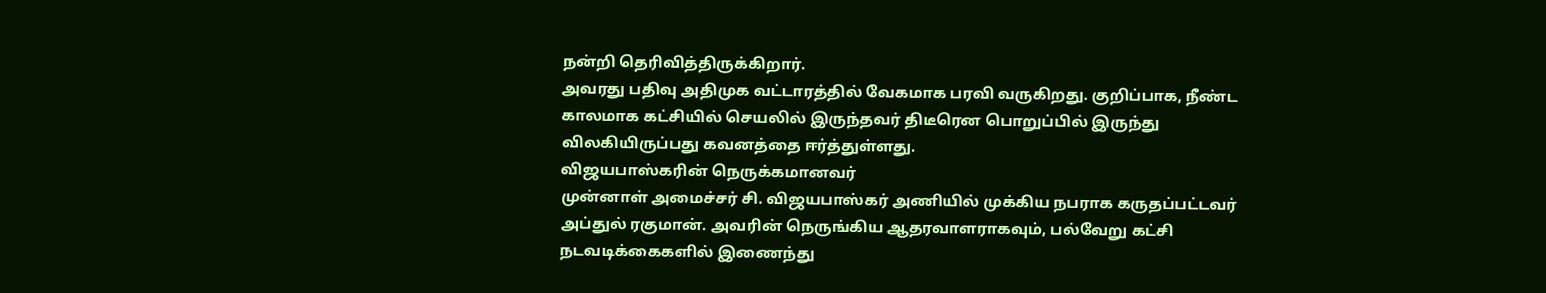நன்றி தெரிவித்திருக்கிறார்.
அவரது பதிவு அதிமுக வட்டாரத்தில் வேகமாக பரவி வருகிறது. குறிப்பாக, நீண்ட காலமாக கட்சியில் செயலில் இருந்தவர் திடீரென பொறுப்பில் இருந்து விலகியிருப்பது கவனத்தை ஈர்த்துள்ளது.
விஜயபாஸ்கரின் நெருக்கமானவர்
முன்னாள் அமைச்சர் சி. விஜயபாஸ்கர் அணியில் முக்கிய நபராக கருதப்பட்டவர் அப்துல் ரகுமான். அவரின் நெருங்கிய ஆதரவாளராகவும், பல்வேறு கட்சி நடவடிக்கைகளில் இணைந்து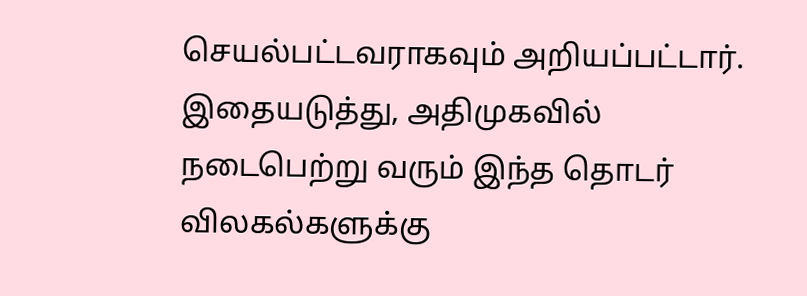செயல்பட்டவராகவும் அறியப்பட்டார்.
இதையடுத்து, அதிமுகவில் நடைபெற்று வரும் இந்த தொடர் விலகல்களுக்கு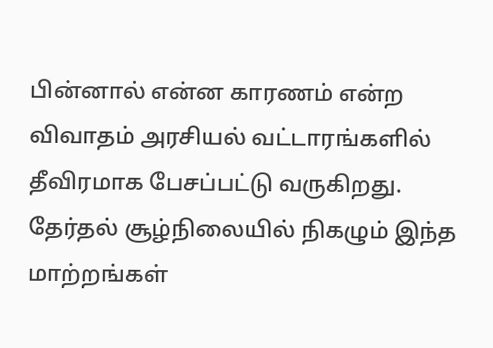பின்னால் என்ன காரணம் என்ற விவாதம் அரசியல் வட்டாரங்களில் தீவிரமாக பேசப்பட்டு வருகிறது. தேர்தல் சூழ்நிலையில் நிகழும் இந்த மாற்றங்கள்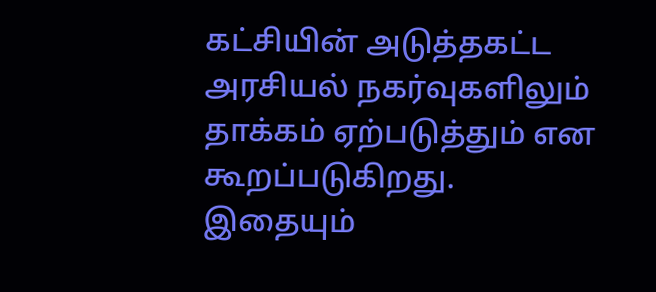கட்சியின் அடுத்தகட்ட அரசியல் நகர்வுகளிலும் தாக்கம் ஏற்படுத்தும் என கூறப்படுகிறது.
இதையும்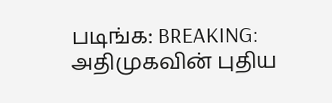படிங்க: BREAKING: அதிமுகவின் புதிய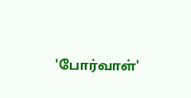'போர்வாள்'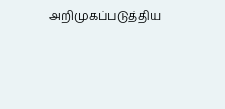அறிமுகப்படுத்திய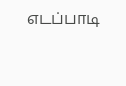எடப்பாடி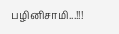பழினிசாமி...!!!